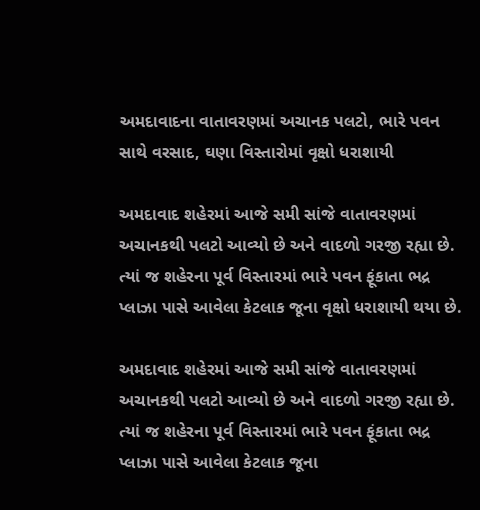અમદાવાદના વાતાવરણમાં અચાનક પલટો, ભારે પવન સાથે વરસાદ, ઘણા વિસ્તારોમાં વૃક્ષો ધરાશાયી

અમદાવાદ શહેરમાં આજે સમી સાંજે વાતાવરણમાં અચાનકથી પલટો આવ્યો છે અને વાદળો ગરજી રહ્યા છે. ત્યાં જ શહેરના પૂર્વ વિસ્તારમાં ભારે પવન ફૂંકાતા ભદ્ર પ્લાઝા પાસે આવેલા કેટલાક જૂના વૃક્ષો ધરાશાયી થયા છે.

અમદાવાદ શહેરમાં આજે સમી સાંજે વાતાવરણમાં અચાનકથી પલટો આવ્યો છે અને વાદળો ગરજી રહ્યા છે. ત્યાં જ શહેરના પૂર્વ વિસ્તારમાં ભારે પવન ફૂંકાતા ભદ્ર પ્લાઝા પાસે આવેલા કેટલાક જૂના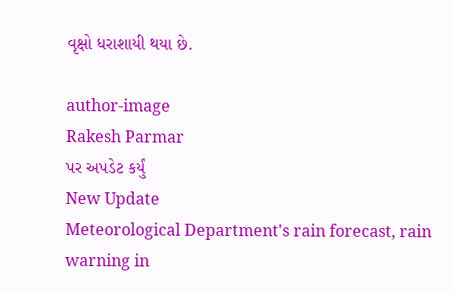વૃક્ષો ધરાશાયી થયા છે.

author-image
Rakesh Parmar
પર અપડેટ કર્યું
New Update
Meteorological Department's rain forecast, rain warning in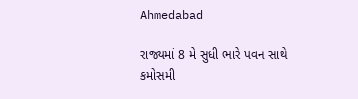Ahmedabad

રાજ્યમાં 8 મે સુધી ભારે પવન સાથે કમોસમી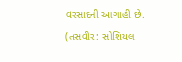વરસાદની આગાહી છે. (તસવીર: સોશિયલ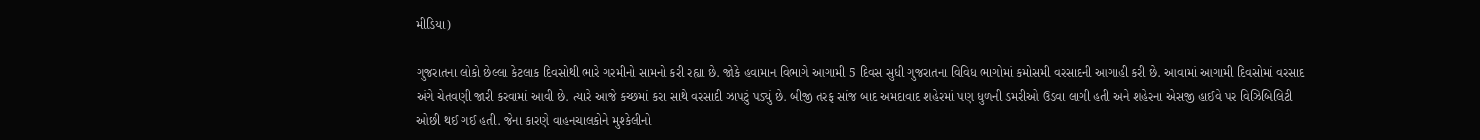મીડિયા)

ગુજરાતના લોકો છેલ્લા કેટલાક દિવસોથી ભારે ગરમીનો સામનો કરી રહ્યા છે. જોકે હવામાન વિભાગે આગામી 5 દિવસ સુધી ગુજરાતના વિવિધ ભાગોમાં કમોસમી વરસાદની આગાહી કરી છે. આવામાં આગામી દિવસોમાં વરસાદ અંગે ચેતવણી જારી કરવામાં આવી છે. ત્યારે આજે કચ્છમાં કરા સાથે વરસાદી ઝાપટું પડ્યું છે. બીજી તરફ સાંજ બાદ અમદાવાદ શહેરમાં પણ ધુળની ડમરીઓ ઉડવા લાગી હતી અને શહેરના એસજી હાઈવે પર વિઝિબિલિટી ઓછી થઈ ગઈ હતી. જેના કારણે વાહનચાલકોને મુશ્કેલીનો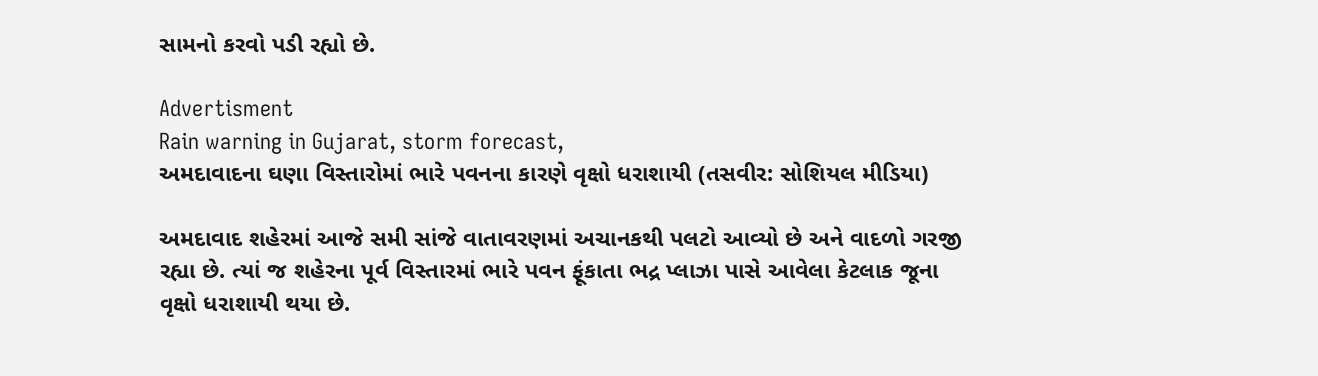સામનો કરવો પડી રહ્યો છે.

Advertisment
Rain warning in Gujarat, storm forecast,
અમદાવાદના ઘણા વિસ્તારોમાં ભારે પવનના કારણે વૃક્ષો ધરાશાયી (તસવીર: સોશિયલ મીડિયા)

અમદાવાદ શહેરમાં આજે સમી સાંજે વાતાવરણમાં અચાનકથી પલટો આવ્યો છે અને વાદળો ગરજી રહ્યા છે. ત્યાં જ શહેરના પૂર્વ વિસ્તારમાં ભારે પવન ફૂંકાતા ભદ્ર પ્લાઝા પાસે આવેલા કેટલાક જૂના વૃક્ષો ધરાશાયી થયા છે.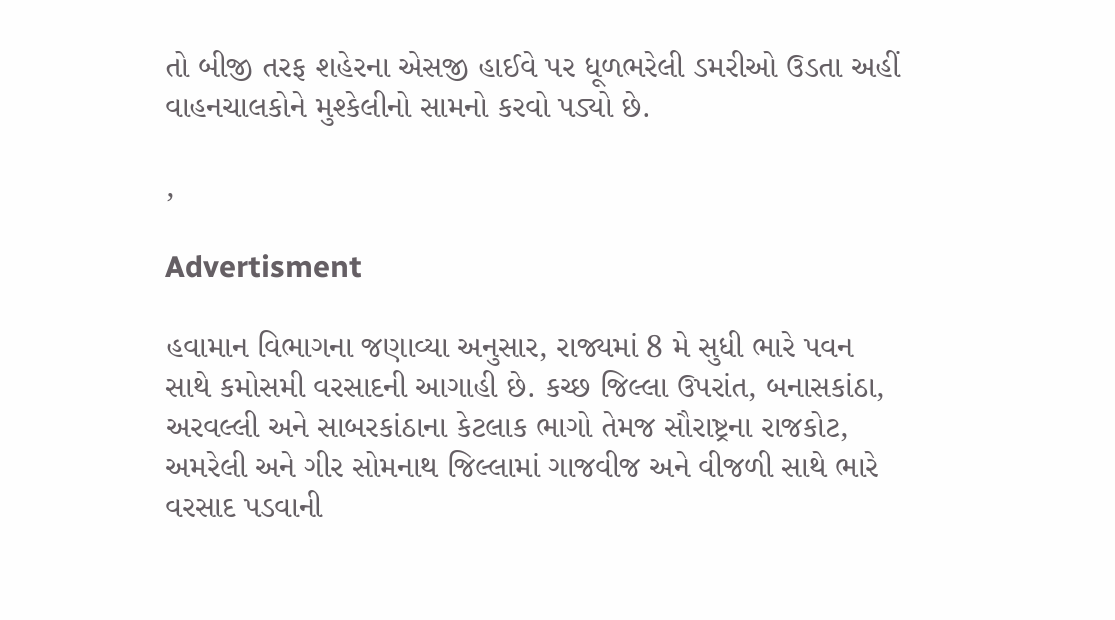તો બીજી તરફ શહેરના એસજી હાઈવે પર ધૂળભરેલી ડમરીઓ ઉડતા અહીં વાહનચાલકોને મુશ્કેલીનો સામનો કરવો પડ્યો છે.

,

Advertisment

હવામાન વિભાગના જણાવ્યા અનુસાર, રાજ્યમાં 8 મે સુધી ભારે પવન સાથે કમોસમી વરસાદની આગાહી છે. કચ્છ જિલ્લા ઉપરાંત, બનાસકાંઠા, અરવલ્લી અને સાબરકાંઠાના કેટલાક ભાગો તેમજ સૌરાષ્ટ્રના રાજકોટ, અમરેલી અને ગીર સોમનાથ જિલ્લામાં ગાજવીજ અને વીજળી સાથે ભારે વરસાદ પડવાની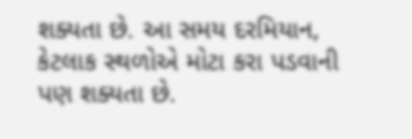શક્યતા છે. આ સમય દરમિયાન, કેટલાક સ્થળોએ મોટા કરા પડવાની પણ શક્યતા છે.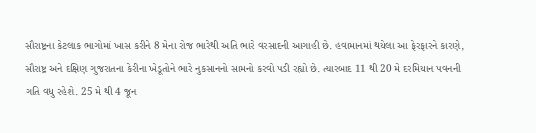સૌરાષ્ટ્રના કેટલાક ભાગોમાં ખાસ કરીને 8 મેના રોજ ભારેથી અતિ ભારે વરસાદની આગાહી છે. હવામાનમાં થયેલા આ ફેરફારને કારણે, સૌરાષ્ટ્ર અને દક્ષિણ ગુજરાતના કેરીના ખેડૂતોને ભારે નુકસાનનો સામનો કરવો પડી રહ્યો છે. ત્યારબાદ 11 થી 20 મે દરમિયાન પવનની ગતિ વધુ રહેશે. 25 મે થી 4 જૂન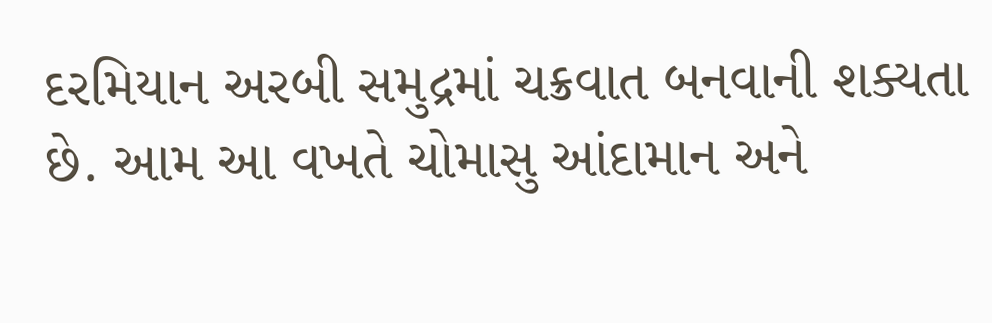દરમિયાન અરબી સમુદ્રમાં ચક્રવાત બનવાની શક્યતા છે. આમ આ વખતે ચોમાસુ આંદામાન અને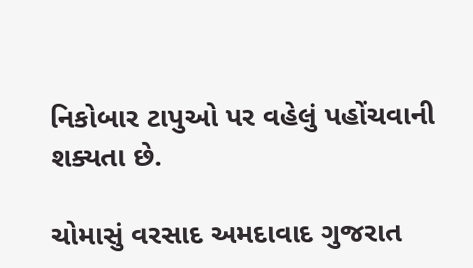નિકોબાર ટાપુઓ પર વહેલું પહોંચવાની શક્યતા છે.

ચોમાસું વરસાદ અમદાવાદ ગુજરાત